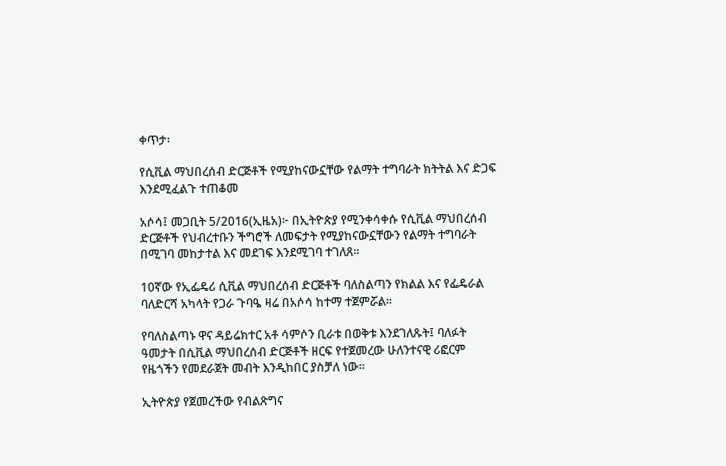ቀጥታ፡

የሲቪል ማህበረሰብ ድርጅቶች የሚያከናውኗቸው የልማት ተግባራት ክትትል እና ድጋፍ እንደሚፈልጉ ተጠቆመ

አሶሳ፤ መጋቢት 5/2016(ኢዜአ)፦ በኢትዮጵያ የሚንቀሳቀሱ የሲቪል ማህበረሰብ ድርጅቶች የህብረተቡን ችግሮች ለመፍታት የሚያከናውኗቸውን የልማት ተግባራት በሚገባ መከታተል እና መደገፍ እንደሚገባ ተገለጸ፡፡

10ኛው የኢፌዴሪ ሲቪል ማህበረሰብ ድርጅቶች ባለስልጣን የክልል እና የፌዴራል ባለድርሻ አካላት የጋራ ጉባዔ ዛሬ በአሶሳ ከተማ ተጀምሯል፡፡

የባለስልጣኑ ዋና ዳይሬክተር አቶ ሳምሶን ቢራቱ በወቅቱ እንደገለጹት፤ ባለፉት ዓመታት በሲቪል ማህበረሰብ ድርጅቶች ዘርፍ የተጀመረው ሁለንተናዊ ሪፎርም የዜጎችን የመደራጀት መብት እንዲከበር ያስቻለ ነው፡፡

ኢትዮጵያ የጀመረችው የብልጽግና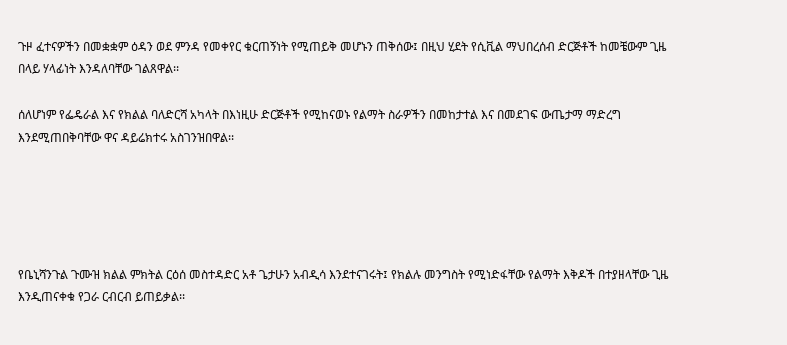ጉዞ ፈተናዎችን በመቋቋም ዕዳን ወደ ምንዳ የመቀየር ቁርጠኝነት የሚጠይቅ መሆኑን ጠቅሰው፤ በዚህ ሂደት የሲቪል ማህበረሰብ ድርጅቶች ከመቼውም ጊዜ በላይ ሃላፊነት እንዳለባቸው ገልጸዋል፡፡

ሰለሆነም የፌዴራል እና የክልል ባለድርሻ አካላት በእነዚሁ ድርጅቶች የሚከናወኑ የልማት ስራዎችን በመከታተል እና በመደገፍ ውጤታማ ማድረግ እንደሚጠበቅባቸው ዋና ዳይሬክተሩ አስገንዝበዋል፡፡





የቤኒሻንጉል ጉሙዝ ክልል ምክትል ርዕሰ መስተዳድር አቶ ጌታሁን አብዲሳ እንደተናገሩት፤ የክልሉ መንግስት የሚነድፋቸው የልማት እቅዶች በተያዘላቸው ጊዜ እንዲጠናቀቁ የጋራ ርብርብ ይጠይቃል፡፡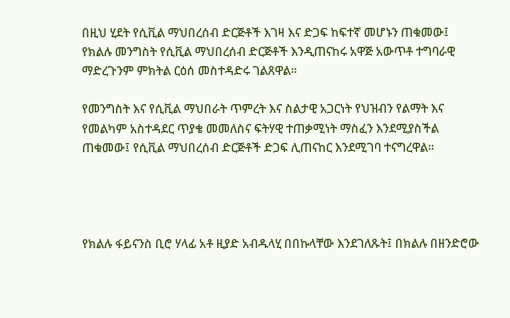በዚህ ሂደት የሲቪል ማህበረሰብ ድርጅቶች እገዛ እና ድጋፍ ከፍተኛ መሆኑን ጠቁመው፤ የክልሉ መንግስት የሲቪል ማህበረሰብ ድርጅቶች እንዲጠናከሩ አዋጅ አውጥቶ ተግባራዊ ማድረጉንም ምክትል ርዕሰ መስተዳድሩ ገልጸዋል፡፡

የመንግስት እና የሲቪል ማህበራት ጥምረት እና ስልታዊ አጋርነት የህዝብን የልማት እና የመልካም አስተዳደር ጥያቄ መመለስና ፍትሃዊ ተጠቃሚነት ማስፈን እንደሚያስችል ጠቁመው፤ የሲቪል ማህበረሰብ ድርጅቶች ድጋፍ ሊጠናከር እንደሚገባ ተናግረዋል፡፡




የክልሉ ፋይናንስ ቢሮ ሃላፊ አቶ ዚያድ አብዱላሂ በበኩላቸው እንደገለጹት፤ በክልሉ በዘንድሮው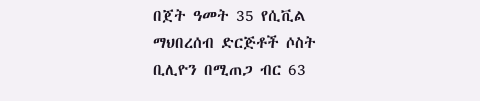በጀት ዓመት 35 የሲቪል ማህበረሰብ ድርጅቶች ሶስት ቢሊዮን በሚጠጋ ብር 63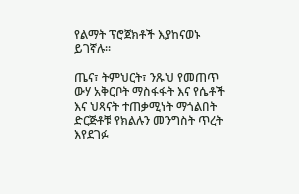የልማት ፕሮጀክቶች እያከናወኑ ይገኛሉ፡፡

ጤና፣ ትምህርት፣ ንጹህ የመጠጥ ውሃ አቅርቦት ማስፋፋት እና የሴቶች እና ህጻናት ተጠቃሚነት ማጎልበት ድርጅቶቹ የክልሉን መንግስት ጥረት እየደገፉ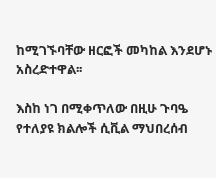ከሚገኙባቸው ዘርፎች መካከል እንደሆኑ አስረድተዋል፡፡

እስከ ነገ በሚቀጥለው በዚሁ ጉባዔ የተለያዩ ክልሎች ሲቪል ማህበረሰብ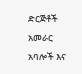ድርጅቶች አመራር አባሎች እና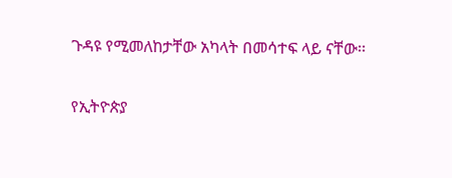ጉዳዩ የሚመለከታቸው አካላት በመሳተፍ ላይ ናቸው፡፡

የኢትዮጵያ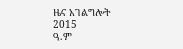ዜና አገልግሎት
2015
ዓ.ም